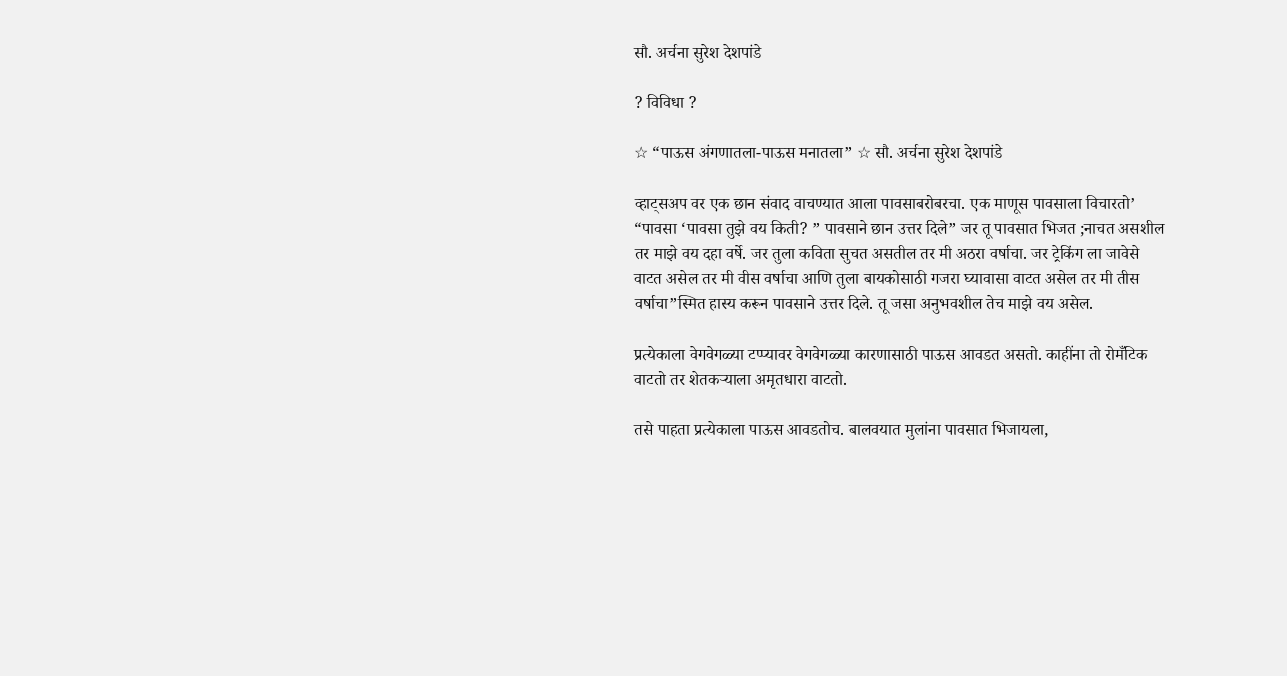सौ. अर्चना सुरेश देशपांडे

? विविधा ?

☆ “पाऊस अंगणातला-पाऊस मनातला” ☆ सौ. अर्चना सुरेश देशपांडे

व्हाट्सअप वर एक छान संवाद वाचण्यात आला पावसाबरोबरचा. एक माणूस पावसाला विचारतो’ “पावसा ‘पावसा तुझे वय किती? ” पावसाने छान उत्तर दिले” जर तू पावसात भिजत ;नाचत असशील तर माझे वय दहा वर्षे. जर तुला कविता सुचत असतील तर मी अठरा वर्षाचा. जर ट्रेकिंग ला जावेसे वाटत असेल तर मी वीस वर्षाचा आणि तुला बायकोसाठी गजरा घ्यावासा वाटत असेल तर मी तीस वर्षाचा”स्मित हास्य करून पावसाने उत्तर दिले. तू जसा अनुभवशील तेच माझे वय असेल.

प्रत्येकाला वेगवेगळ्या टप्प्यावर वेगवेगळ्या कारणासाठी पाऊस आवडत असतो. काहींना तो रोमँटिक वाटतो तर शेतकऱ्याला अमृतधारा वाटतो.

तसे पाहता प्रत्येकाला पाऊस आवडतोच. बालवयात मुलांना पावसात भिजायला,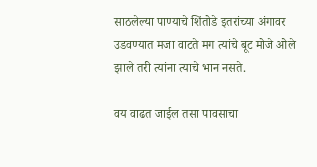साठलेल्या पाण्याचे शिंतोडे इतरांच्या अंगावर उडवण्यात मजा वाटते मग त्यांचे बूट मोजे ओले झाले तरी त्यांना त्याचे भान नसते.

वय वाढत जाईल तसा पावसाचा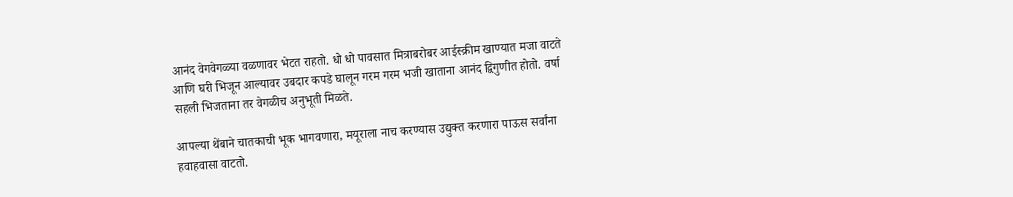आनंद वेगवेगळ्या वळणावर भेटत राहतो. धो धो पावसात मित्राबरोबर आईस्क्रीम खाण्यात मजा वाटते आणि घरी भिजून आल्यावर उबदार कपडे घालून गरम गरम भजी खाताना आनंद द्विगुणीत होतो. वर्षा सहली भिजताना तर वेगळीच अनुभूती मिळते.

आपल्या थेंबाने चातकाची भूक भागवणारा, मयूराला नाच करण्यास उद्युक्त करणारा पाऊस सर्वांना हवाहवासा वाटतो.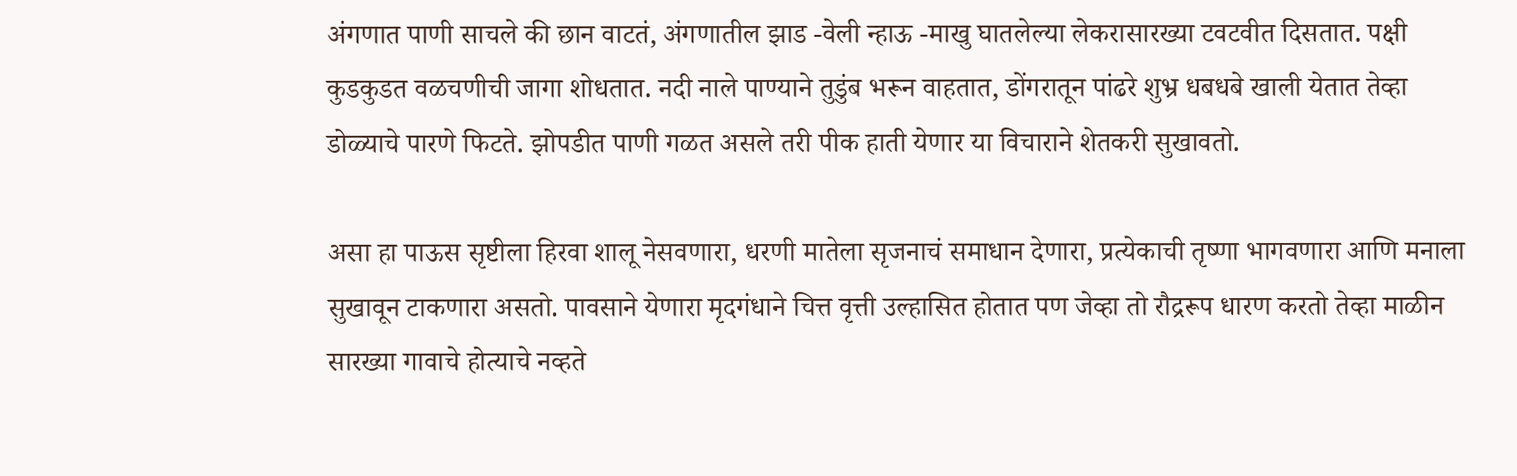अंगणात पाणी साचले की छान वाटतं, अंगणातील झाड -वेली न्हाऊ -माखु घातलेल्या लेकरासारख्या टवटवीत दिसतात. पक्षी कुडकुडत वळचणीची जागा शोधतात. नदी नाले पाण्याने तुडुंब भरून वाहतात, डोंगरातून पांढरे शुभ्र धबधबे खाली येतात तेव्हा डोळ्याचे पारणे फिटते. झोपडीत पाणी गळत असले तरी पीक हाती येणार या विचाराने शेतकरी सुखावतो.

असा हा पाऊस सृष्टीला हिरवा शालू नेसवणारा, धरणी मातेला सृजनाचं समाधान देणारा, प्रत्येकाची तृष्णा भागवणारा आणि मनाला सुखावून टाकणारा असतो. पावसाने येणारा मृदगंधाने चित्त वृत्ती उल्हासित होतात पण जेव्हा तो रौद्ररूप धारण करतो तेव्हा माळीन सारख्या गावाचे होत्याचे नव्हते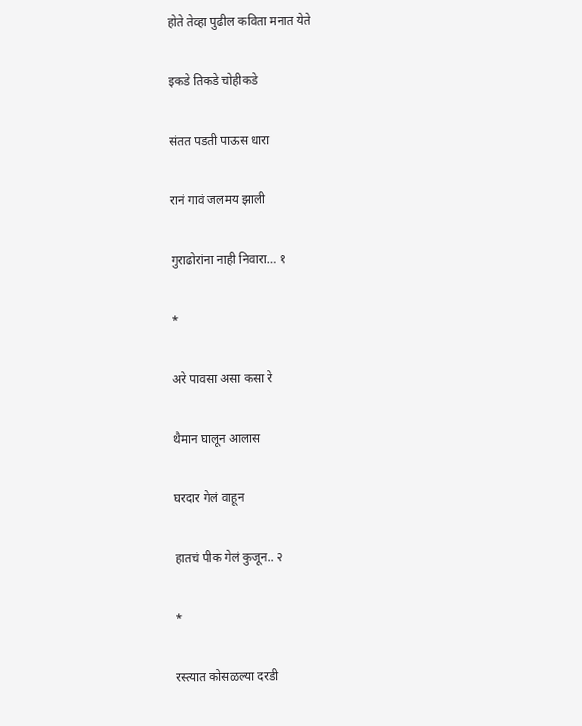होते तेव्हा पुढील कविता मनात येते

इकडे तिकडे चोहीकडे

संतत पडती पाऊस धारा

रानं गावं जलमय झाली

गुराढोरांना नाही निवारा… १

*

अरे पावसा असा कसा रे

थैमान घालून आलास

घरदार गेलं वाहून

हातचं पीक गेलं कुजून.. २

*

रस्त्यात कोसळल्या दरडी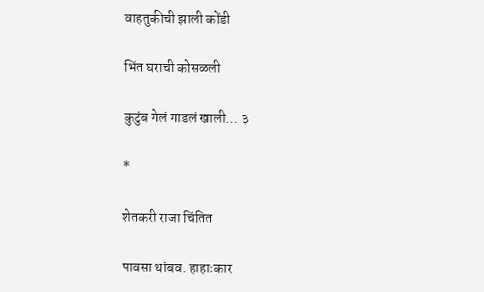वाहतुकीची झाली कोंडी

भिंत घराची कोसळली

कुटुंब गेलं गाडलं खाली… ३

*

शेतकरी राजा चिंतित

पावसा थांबव. हाहाःकार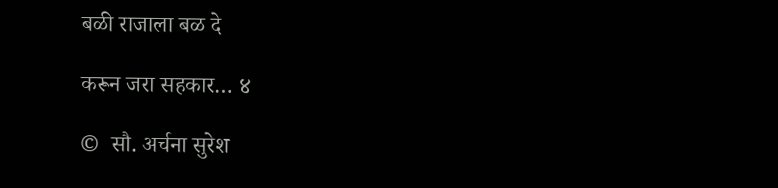बळी राजाला बळ दे

करून जरा सहकार… ४

©  सौ. अर्चना सुरेश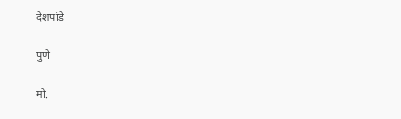देशपांडे

पुणे

मो.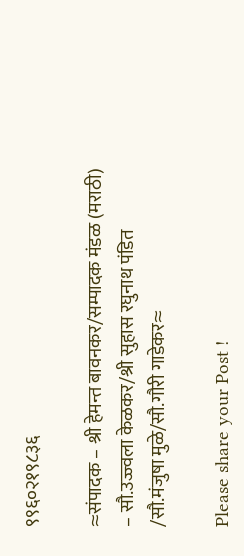९९६०२१९८३६

≈संपादक – श्री हेमन्त बावनकर/सम्पादक मंडळ (मराठी) – सौ.उज्ज्वला केळकर/श्री सुहास रघुनाथ पंडित /सौ.मंजुषा मुळे/सौ.गौरी गाडेकर≈

Please share your Post !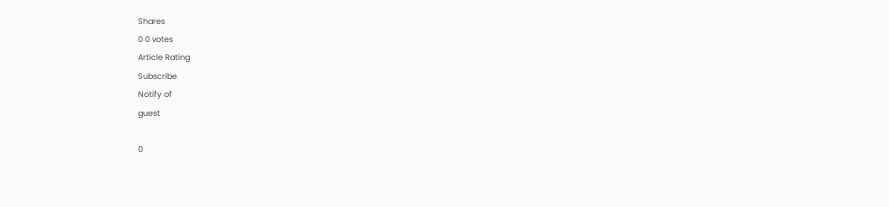Shares
0 0 votes
Article Rating
Subscribe
Notify of
guest

0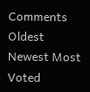Comments
Oldest
Newest Most Voted